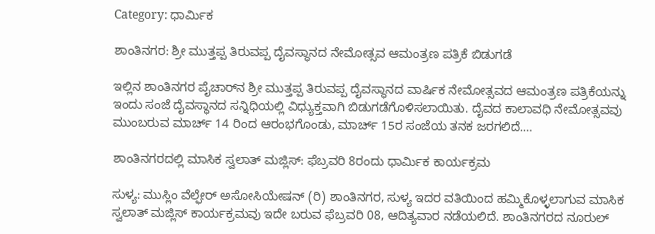Category: ಧಾರ್ಮಿಕ

ಶಾಂತಿನಗರ: ಶ್ರೀ ಮುತ್ತಪ್ಪ ತಿರುವಪ್ಪ ದೈವಸ್ಥಾನದ ನೇಮೋತ್ಸವ ಆಮಂತ್ರಣ ಪತ್ರಿಕೆ ಬಿಡುಗಡೆ

ಇಲ್ಲಿನ ಶಾಂತಿನಗರ ಪೈಚಾರ್‌ನ ಶ್ರೀ ಮುತ್ತಪ್ಪ ತಿರುವಪ್ಪ ದೈವಸ್ಥಾನದ ವಾರ್ಷಿಕ ನೇಮೋತ್ಸವದ ಆಮಂತ್ರಣ ಪತ್ರಿಕೆಯನ್ನು ಇಂದು ಸಂಜೆ ದೈವಸ್ಥಾನದ ಸನ್ನಿಧಿಯಲ್ಲಿ ವಿಧ್ಯುಕ್ತವಾಗಿ ಬಿಡುಗಡೆಗೊಳಿಸಲಾಯಿತು. ದೈವದ ಕಾಲಾವಧಿ ನೇಮೋತ್ಸವವು ಮುಂಬರುವ ಮಾರ್ಚ್ 14 ರಿಂದ ಆರಂಭಗೊಂಡು, ಮಾರ್ಚ್ 15ರ ಸಂಜೆಯ ತನಕ ಜರಗಲಿದೆ.…

ಶಾಂತಿನಗರದಲ್ಲಿ ಮಾಸಿಕ ಸ್ವಲಾತ್ ಮಜ್ಲಿಸ್: ಫೆಬ್ರವರಿ 8ರಂದು ಧಾರ್ಮಿಕ ಕಾರ್ಯಕ್ರಮ

ಸುಳ್ಯ: ಮುಸ್ಲಿಂ ವೆಲ್ಫೇರ್ ಅಸೋಸಿಯೇಷನ್ (ರಿ) ಶಾಂತಿನಗರ, ಸುಳ್ಯ ಇದರ ವತಿಯಿಂದ ಹಮ್ಮಿಕೊಳ್ಳಲಾಗುವ ಮಾಸಿಕ ಸ್ವಲಾತ್ ಮಜ್ಲಿಸ್ ಕಾರ್ಯಕ್ರಮವು ಇದೇ ಬರುವ ಫೆಬ್ರವರಿ 08, ಆದಿತ್ಯವಾರ ನಡೆಯಲಿದೆ. ಶಾಂತಿನಗರದ ನೂರುಲ್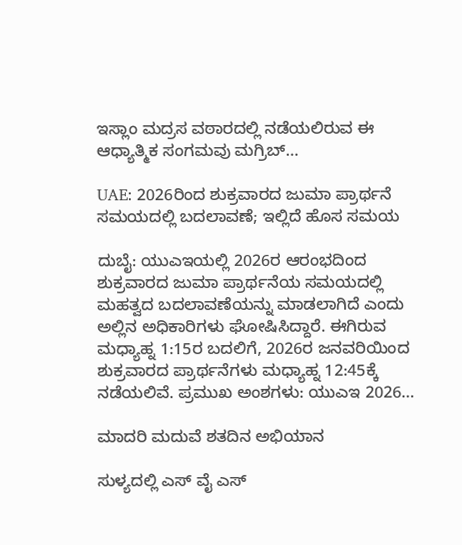ಇಸ್ಲಾಂ ಮದ್ರಸ ವಠಾರದಲ್ಲಿ ನಡೆಯಲಿರುವ ಈ ಆಧ್ಯಾತ್ಮಿಕ ಸಂಗಮವು ಮಗ್ರಿಬ್…

UAE: 2026ರಿಂದ ಶುಕ್ರವಾರದ ಜುಮಾ ಪ್ರಾರ್ಥನೆ ಸಮಯದಲ್ಲಿ ಬದಲಾವಣೆ; ಇಲ್ಲಿದೆ ಹೊಸ ಸಮಯ

ದುಬೈ: ಯುಎಇಯಲ್ಲಿ 2026ರ ಆರಂಭದಿಂದ ಶುಕ್ರವಾರದ ಜುಮಾ ಪ್ರಾರ್ಥನೆಯ ಸಮಯದಲ್ಲಿ ಮಹತ್ವದ ಬದಲಾವಣೆಯನ್ನು ಮಾಡಲಾಗಿದೆ ಎಂದು ಅಲ್ಲಿನ ಅಧಿಕಾರಿಗಳು ಘೋಷಿಸಿದ್ದಾರೆ. ಈಗಿರುವ ಮಧ್ಯಾಹ್ನ 1:15ರ ಬದಲಿಗೆ, 2026ರ ಜನವರಿಯಿಂದ ಶುಕ್ರವಾರದ ಪ್ರಾರ್ಥನೆಗಳು ಮಧ್ಯಾಹ್ನ 12:45ಕ್ಕೆ ನಡೆಯಲಿವೆ. ಪ್ರಮುಖ ಅಂಶಗಳು: ಯುಎಇ 2026…

ಮಾದರಿ ಮದುವೆ ಶತದಿನ ಅಭಿಯಾನ

ಸುಳ್ಯದಲ್ಲಿ ಎಸ್ ವೈ ಎಸ್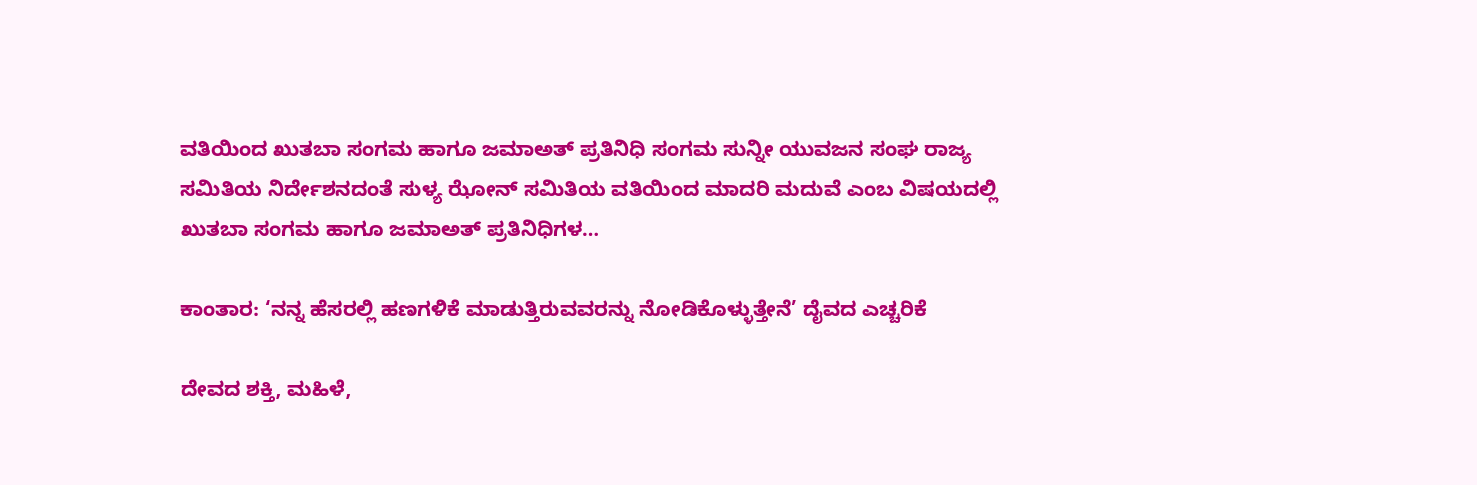ವತಿಯಿಂದ ಖುತಬಾ ಸಂಗಮ ಹಾಗೂ ಜಮಾಅತ್ ಪ್ರತಿನಿಧಿ ಸಂಗಮ ಸುನ್ನೀ ಯುವಜನ ಸಂಘ ರಾಜ್ಯ ಸಮಿತಿಯ ನಿರ್ದೇಶನದಂತೆ ಸುಳ್ಯ ಝೋನ್ ಸಮಿತಿಯ ವತಿಯಿಂದ ಮಾದರಿ ಮದುವೆ ಎಂಬ ವಿಷಯದಲ್ಲಿ ಖುತಬಾ ಸಂಗಮ ಹಾಗೂ ಜಮಾಅತ್ ಪ್ರತಿನಿಧಿಗಳ…

ಕಾಂತಾರ: ‘ನನ್ನ ಹೆಸರಲ್ಲಿ ಹಣಗಳಿಕೆ ಮಾಡುತ್ತಿರುವವರನ್ನು ನೋಡಿಕೊಳ್ಳುತ್ತೇನೆ’ ದೈವದ ಎಚ್ಚರಿಕೆ

ದೇವದ ಶಕ್ತಿ, ಮಹಿಳೆ,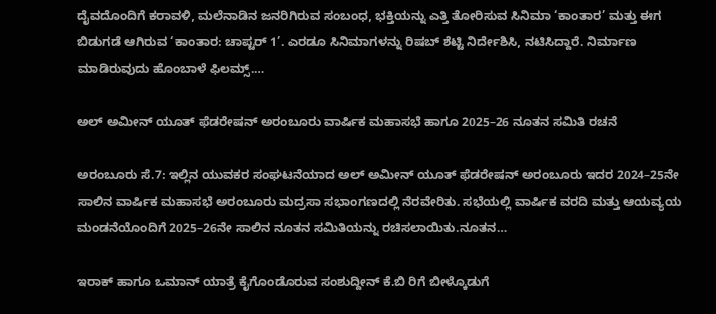ದೈವದೊಂದಿಗೆ ಕರಾವಳಿ, ಮಲೆನಾಡಿನ ಜನರಿಗಿರುವ ಸಂಬಂಧ, ಭಕ್ತಿಯನ್ನು ಎತ್ತಿ ತೋರಿಸುವ ಸಿನಿಮಾ ‘ಕಾಂತಾರ’ ಮತ್ತು ಈಗ ಬಿಡುಗಡೆ ಆಗಿರುವ ‘ಕಾಂತಾರ: ಚಾಪ್ಟರ್ 1’. ಎರಡೂ ಸಿನಿಮಾಗಳನ್ನು ರಿಷಬ್ ಶೆಟ್ಟಿ ನಿರ್ದೇಶಿಸಿ, ನಟಿಸಿದ್ದಾರೆ. ನಿರ್ಮಾಣ ಮಾಡಿರುವುದು ಹೊಂಬಾಳೆ ಫಿಲಮ್ಸ್.…

ಅಲ್ ಅಮೀನ್ ಯೂತ್ ಫೆಡರೇಷನ್ ಅರಂಬೂರು ವಾರ್ಷಿಕ ಮಹಾಸಭೆ ಹಾಗೂ 2025–26 ನೂತನ ಸಮಿತಿ ರಚನೆ

ಅರಂಬೂರು ಸೆ.7: ಇಲ್ಲಿನ ಯುವಕರ ಸಂಘಟನೆಯಾದ ಅಲ್ ಅಮೀನ್ ಯೂತ್ ಫೆಡರೇಷನ್ ಅರಂಬೂರು ಇದರ 2024–25ನೇ ಸಾಲಿನ ವಾರ್ಷಿಕ ಮಹಾಸಭೆ ಅರಂಬೂರು ಮದ್ರಸಾ ಸಭಾಂಗಣದಲ್ಲಿ ನೆರವೇರಿತು. ಸಭೆಯಲ್ಲಿ ವಾರ್ಷಿಕ ವರದಿ ಮತ್ತು ಆಯವ್ಯಯ ಮಂಡನೆಯೊಂದಿಗೆ 2025–26ನೇ ಸಾಲಿನ ನೂತನ ಸಮಿತಿಯನ್ನು ರಚಿಸಲಾಯಿತು.ನೂತನ…

ಇರಾಕ್ ಹಾಗೂ ಒಮಾನ್ ಯಾತ್ರೆ ಕೈಗೊಂಡೊರುವ ಸಂಶುದ್ದೀನ್ ಕೆ.ಬಿ ರಿಗೆ ಬೀಳ್ಕೊಡುಗೆ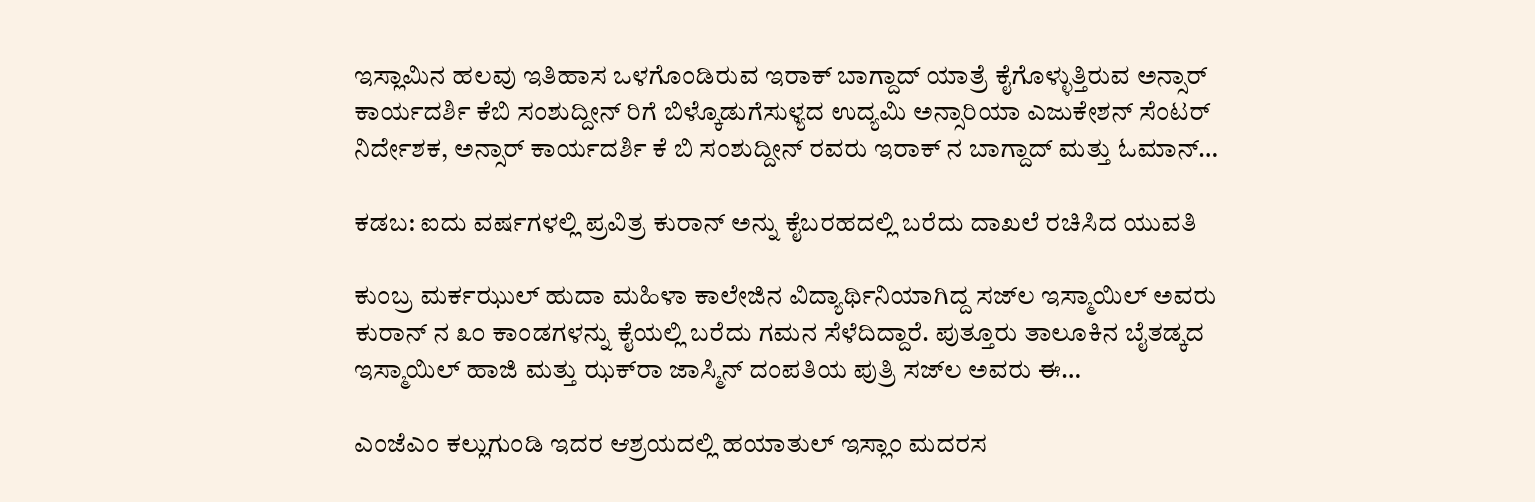ಇಸ್ಲಾಮಿನ ಹಲವು ಇತಿಹಾಸ ಒಳಗೊಂಡಿರುವ ಇರಾಕ್ ಬಾಗ್ದಾದ್ ಯಾತ್ರೆ ಕೈಗೊಳ್ಳುತ್ತಿರುವ ಅನ್ಸಾರ್ ಕಾರ್ಯದರ್ಶಿ ಕೆಬಿ ಸಂಶುದ್ದೀನ್ ರಿಗೆ ಬಿಳ್ಕೊಡುಗೆಸುಳ್ಯದ ಉದ್ಯಮಿ ಅನ್ಸಾರಿಯಾ ಎಜುಕೇಶನ್ ಸೆಂಟರ್ ನಿರ್ದೇಶಕ, ಅನ್ಸಾರ್ ಕಾರ್ಯದರ್ಶಿ ಕೆ ಬಿ ಸಂಶುದ್ದೀನ್ ರವರು ಇರಾಕ್ ನ ಬಾಗ್ದಾದ್ ಮತ್ತು ಓಮಾನ್…

ಕಡಬ: ಐದು ವರ್ಷಗಳಲ್ಲಿ ಪ್ರವಿತ್ರ ಕುರಾನ್ ಅನ್ನು ಕೈಬರಹದಲ್ಲಿ ಬರೆದು ದಾಖಲೆ ರಚಿಸಿದ ಯುವತಿ

ಕುಂಬ್ರ ಮರ್ಕಝುಲ್ ಹುದಾ ಮಹಿಳಾ ಕಾಲೇಜಿನ ವಿದ್ಯಾರ್ಥಿನಿಯಾಗಿದ್ದ ಸಜ್‌ಲ ಇಸ್ಮಾಯಿಲ್ ಅವರು ಕುರಾನ್ ನ ೩೦ ಕಾಂಡಗಳನ್ನು ಕೈಯಲ್ಲಿ ಬರೆದು ಗಮನ ಸೆಳೆದಿದ್ದಾರೆ. ಪುತ್ತೂರು ತಾಲೂಕಿನ ಬೈತಡ್ಕದ ಇಸ್ಮಾಯಿಲ್ ಹಾಜಿ ಮತ್ತು ಝಕ್‌ರಾ ಜಾಸ್ಮಿನ್ ದಂಪತಿಯ ಪುತ್ರಿ ಸಜ್‌ಲ ಅವರು ಈ…

ಎಂಜೆಎಂ ಕಲ್ಲುಗುಂಡಿ ಇದರ ಆಶ್ರಯದಲ್ಲಿ ಹಯಾತುಲ್ ಇಸ್ಲಾಂ ಮದರಸ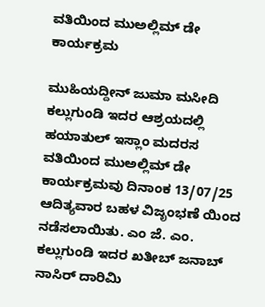ವತಿಯಿಂದ ಮುಅಲ್ಲಿಮ್ ಡೇ ಕಾರ್ಯಕ್ರಮ

ಮುಹಿಯದ್ದೀನ್ ಜುಮಾ ಮಸೀದಿ ಕಲ್ಲುಗುಂಡಿ ಇದರ ಆಶ್ರಯದಲ್ಲಿ ಹಯಾತುಲ್ ಇಸ್ಲಾಂ ಮದರಸ ವತಿಯಿಂದ ಮುಅಲ್ಲಿಮ್ ಡೇ ಕಾರ್ಯಕ್ರಮವು ದಿನಾಂಕ 13/07/25 ಆದಿತ್ಯವಾರ ಬಹಳ ವಿಜೃಂಭಣೆ ಯಿಂದ ನಡೆಸಲಾಯಿತು. ಎಂ ಜೆ. ಎಂ. ಕಲ್ಲುಗುಂಡಿ ಇದರ ಖತೀಬ್ ಜನಾಬ್ ನಾಸಿರ್ ದಾರಿಮಿ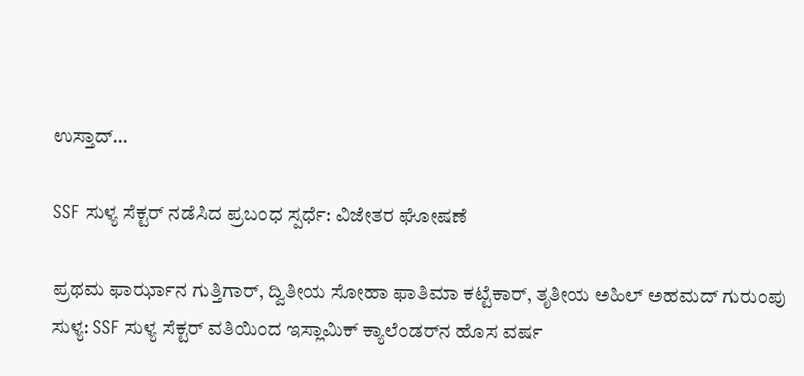ಉಸ್ತಾದ್…

SSF ಸುಳ್ಯ ಸೆಕ್ಟರ್ ನಡೆಸಿದ ಪ್ರಬಂಧ ಸ್ಪರ್ಧೆ: ವಿಜೇತರ ಘೋಷಣೆ

ಪ್ರಥಮ ಫಾರ್ಝಾನ ಗುತ್ತಿಗಾರ್, ದ್ವಿತೀಯ ಸೋಹಾ ಫಾತಿಮಾ ಕಟ್ಟೆಕಾರ್, ತೃತೀಯ ಅಹಿಲ್ ಅಹಮದ್ ಗುರುಂಪು ಸುಳ್ಯ: SSF ಸುಳ್ಯ ಸೆಕ್ಟರ್ ವತಿಯಿಂದ ಇಸ್ಲಾಮಿಕ್ ಕ್ಯಾಲೆಂಡರ್‌ನ ಹೊಸ ವರ್ಷ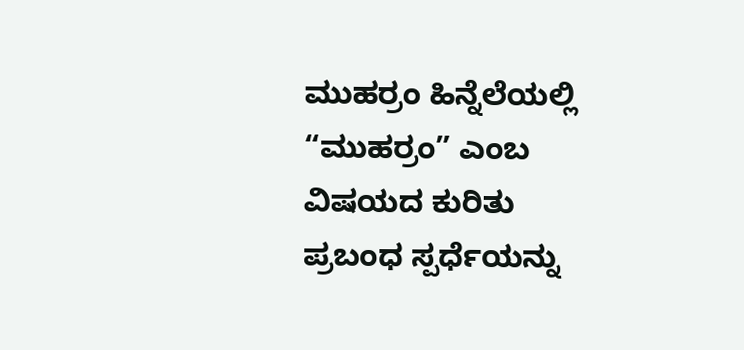ಮುಹರ್ರಂ ಹಿನ್ನೆಲೆಯಲ್ಲಿ “ಮುಹರ್ರಂ” ಎಂಬ ವಿಷಯದ ಕುರಿತು ಪ್ರಬಂಧ ಸ್ಪರ್ಧೆಯನ್ನು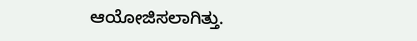ಆಯೋಜಿಸಲಾಗಿತ್ತು.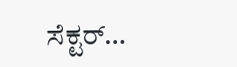ಸೆಕ್ಟರ್…